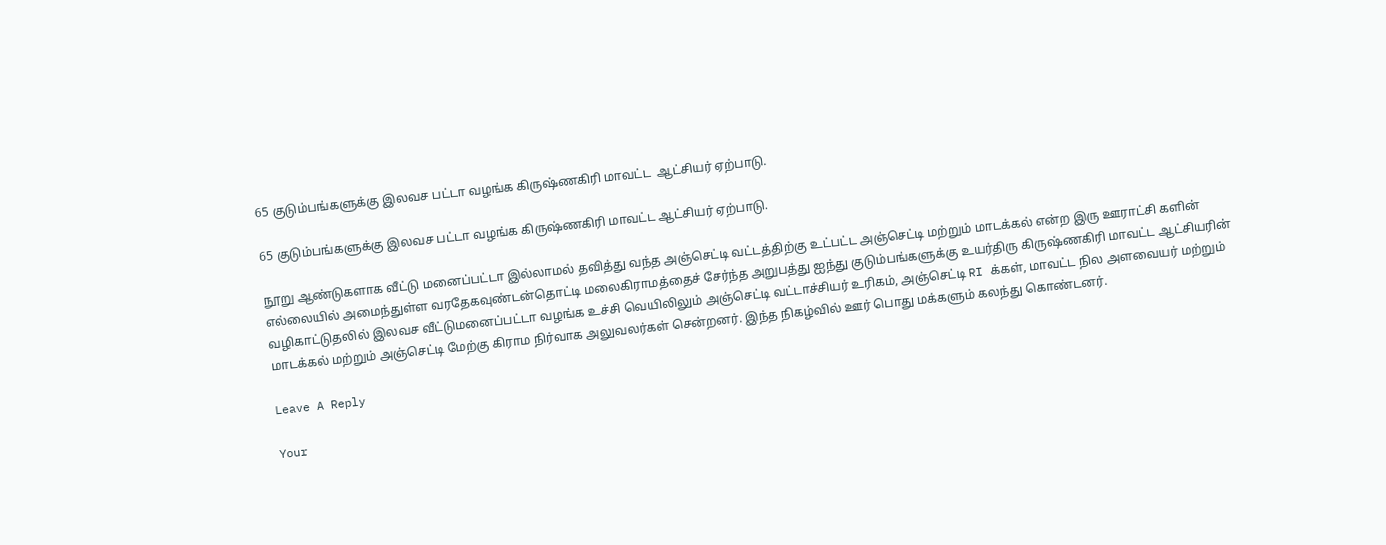65 குடும்பங்களுக்கு இலவச பட்டா வழங்க கிருஷ்ணகிரி மாவட்ட  ஆட்சியர் ஏற்பாடு.

65 குடும்பங்களுக்கு இலவச பட்டா வழங்க கிருஷ்ணகிரி மாவட்ட ஆட்சியர் ஏற்பாடு.

நூறு ஆண்டுகளாக வீட்டு மனைப்பட்டா இல்லாமல் தவித்து வந்த அஞ்செட்டி வட்டத்திற்கு உட்பட்ட அஞ்செட்டி மற்றும் மாடக்கல் என்ற இரு ஊராட்சி களின் எல்லையில் அமைந்துள்ள வரதேகவுண்டன்தொட்டி மலைகிராமத்தைச் சேர்ந்த அறுபத்து ஐந்து குடும்பங்களுக்கு உயர்திரு கிருஷ்ணகிரி மாவட்ட ஆட்சியரின் வழிகாட்டுதலில் இலவச வீட்டுமனைப்பட்டா வழங்க உச்சி வெயிலிலும் அஞ்செட்டி வட்டாச்சியர் உரிகம், அஞ்செட்டி RI க்கள், மாவட்ட நில அளவையர் மற்றும் மாடக்கல் மற்றும் அஞ்செட்டி மேற்கு கிராம நிர்வாக அலுவலர்கள் சென்றனர். இந்த நிகழ்வில் ஊர் பொது மக்களும் கலந்து கொண்டனர்.

Leave A Reply

Your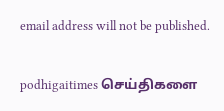email address will not be published.

podhigaitimes செய்திகளை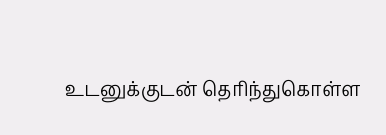உடனுக்குடன் தெரிந்துகொள்ள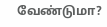வேண்டுமா?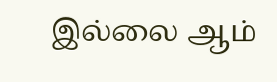இல்லை ஆம்